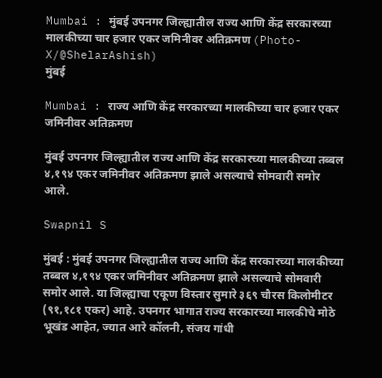Mumbai : मुंबई उपनगर जिल्ह्यातील राज्य आणि केंद्र सरकारच्या मालकीच्या चार हजार एकर जमिनीवर अतिक्रमण (Photo-X/@ShelarAshish)
मुंबई

Mumbai : राज्य आणि केंद्र सरकारच्या मालकीच्या चार हजार एकर जमिनीवर अतिक्रमण

मुंबई उपनगर जिल्ह्यातील राज्य आणि केंद्र सरकारच्या मालकीच्या तब्बल ४,१९४ एकर जमिनीवर अतिक्रमण झाले असल्याचे सोमवारी समोर आले.

Swapnil S

मुंबई : मुंबई उपनगर जिल्ह्यातील राज्य आणि केंद्र सरकारच्या मालकीच्या तब्बल ४,१९४ एकर जमिनीवर अतिक्रमण झाले असल्याचे सोमवारी समोर आले. या जिल्ह्याचा एकूण विस्तार सुमारे ३६९ चौरस किलोमीटर (९१,१८१ एकर) आहे. उपनगर भागात राज्य सरकारच्या मालकीचे मोठे भूखंड आहेत, ज्यात आरे कॉलनी, संजय गांधी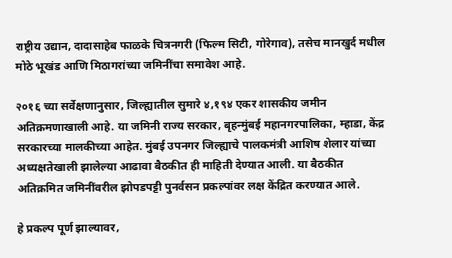राष्ट्रीय उद्यान, दादासाहेब फाळके चित्रनगरी (फिल्म सिटी, गोरेगाव), तसेच मानखुर्द मधील मोठे भूखंड आणि मिठागरांच्या जमिनींचा समावेश आहे.

२०१६ च्या सर्वेक्षणानुसार, जिल्ह्यातील सुमारे ४,१९४ एकर शासकीय जमीन अतिक्रमणाखाली आहे. या जमिनी राज्य सरकार, बृहन्मुंबई महानगरपालिका, म्हाडा, केंद्र सरकारच्या मालकीच्या आहेत. मुंबई उपनगर जिल्ह्याचे पालकमंत्री आशिष शेलार यांच्या अध्यक्षतेखाली झालेल्या आढावा बैठकीत ही माहिती देण्यात आली. या बैठकीत अतिक्रमित जमिनींवरील झोपडपट्टी पुनर्वसन प्रकल्पांवर लक्ष केंद्रित करण्यात आले.

हे प्रकल्प पूर्ण झाल्यावर,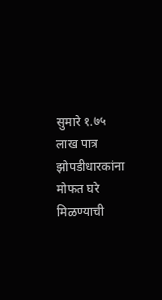सुमारे १.७५ लाख पात्र झोपडीधारकांना मोफत घरे मिळण्याची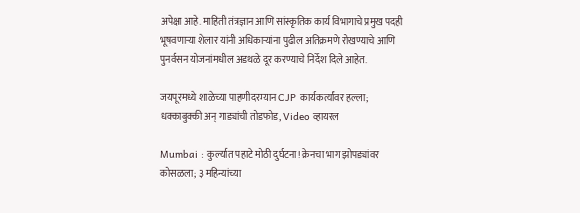अपेक्षा आहे. माहिती तंत्रज्ञान आणि सांस्कृतिक कार्य विभागाचे प्रमुख पदही भूषवणाऱ्या शेलार यांनी अधिकाऱ्यांना पुढील अतिक्रमणे रोखण्याचे आणि पुनर्वसन योजनांमधील अडथळे दूर करण्याचे निर्देश दिले आहेत.

जयपूरमध्ये शाळेच्या पाहणीदरम्यान CJP कार्यकर्त्यांवर हल्ला; धक्काबुक्की अन् गाड्यांची तोडफोड, Video व्हायरल

Mumbai : कुर्ल्यात पहाटे मोठी दुर्घटना! क्रेनचा भाग झोपड्यांवर कोसळला; ३ महिन्यांच्या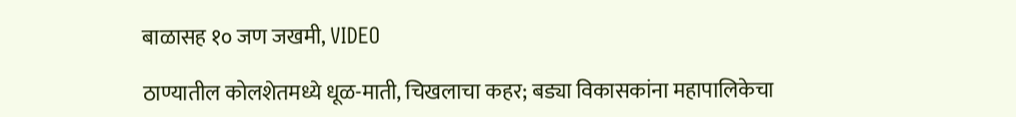बाळासह १० जण जखमी, VIDEO

ठाण्यातील कोलशेतमध्ये धूळ-माती, चिखलाचा कहर; बड्या विकासकांना महापालिकेचा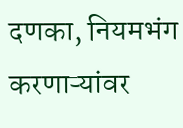दणका, नियमभंग करणाऱ्यांवर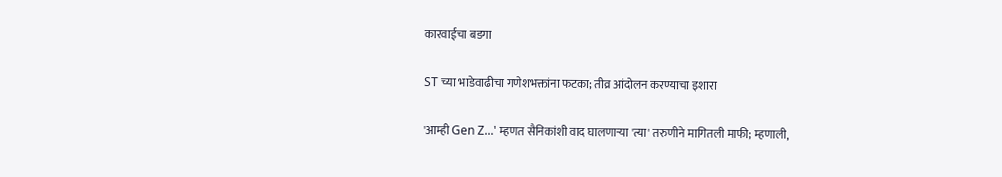कारवाईचा बडगा

ST च्या भाडेवाढीचा गणेशभक्तांना फटका; तीव्र आंदोलन करण्याचा इशारा

'आम्ही Gen Z...' म्हणत सैनिकांशी वाद घालणाऱ्या 'त्या' तरुणीने मागितली माफी; म्हणाली,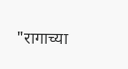"रागाच्या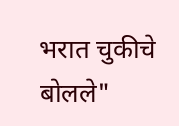भरात चुकीचे बोलले"